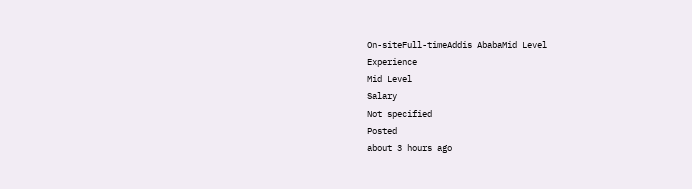On-siteFull-timeAddis AbabaMid Level
Experience
Mid Level
Salary
Not specified
Posted
about 3 hours ago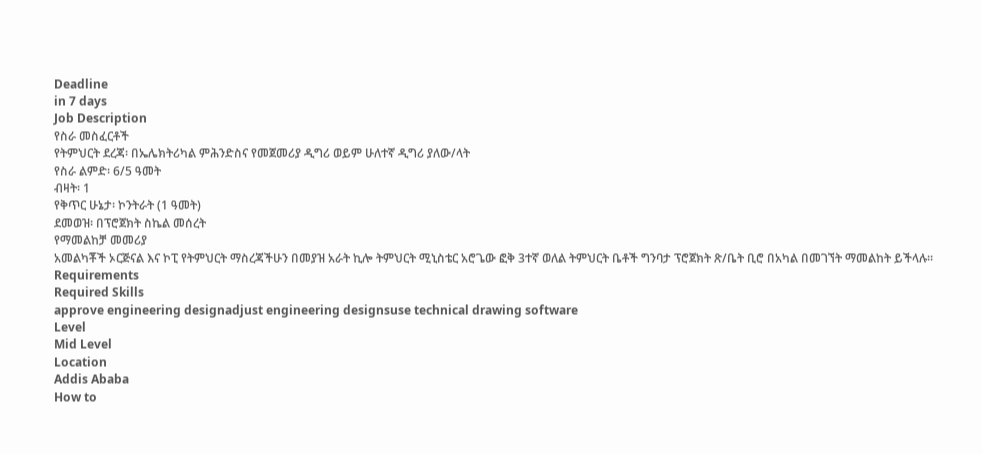Deadline
in 7 days
Job Description
የስራ መስፈርቶች
የትምህርት ደረጃ፡ በኤሌክትሪካል ምሕንድስና የመጀመሪያ ዲግሪ ወይም ሁለተኛ ዲግሪ ያለው/ላት
የስራ ልምድ፡ 6/5 ዓመት
ብዛት፡ 1
የቅጥር ሁኔታ፡ ኮንትራት (1 ዓመት)
ደመወዝ፡ በፕሮጀክት ስኬል መሰረት
የማመልከቻ መመሪያ
አመልካቾች ኦርጅናል እና ኮፒ የትምህርት ማስረጃችሁን በመያዝ አራት ኪሎ ትምህርት ሚኒስቴር አሮጌው ፎቅ 3ተኛ ወለል ትምህርት ቤቶች ግንባታ ፕሮጀክት ጽ/ቤት ቢሮ በአካል በመገኘት ማመልከት ይችላሉ፡፡
Requirements
Required Skills
approve engineering designadjust engineering designsuse technical drawing software
Level
Mid Level
Location
Addis Ababa
How to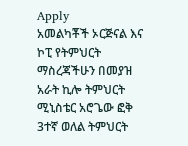Apply
አመልካቾች ኦርጅናል እና ኮፒ የትምህርት ማስረጃችሁን በመያዝ አራት ኪሎ ትምህርት ሚኒስቴር አሮጌው ፎቅ 3ተኛ ወለል ትምህርት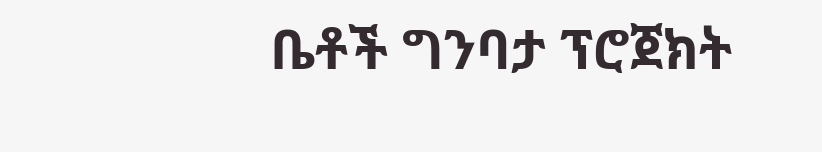ቤቶች ግንባታ ፕሮጀክት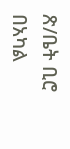ጽ/ቤት ቢሮ በአካል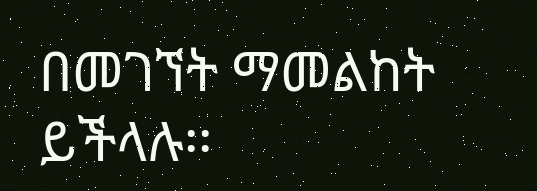በመገኘት ማመልከት ይችላሉ፡፡